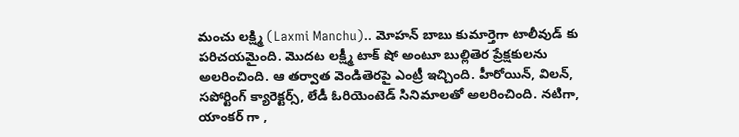మంచు లక్ష్మి (Laxmi Manchu).. మోహన్ బాబు కుమార్తెగా టాలీవుడ్ కు పరిచయమైంది. మొదట లక్ష్మీ టాక్ షో అంటూ బుల్లితెర ప్రేక్షకులను అలరించింది. ఆ తర్వాత వెండితెరపై ఎంట్రీ ఇచ్చింది. హీరోయిన్, విలన్, సపోర్టింగ్ క్యారెక్టర్స్, లేడీ ఓరియెంటెడ్ సినిమాలతో అలరించింది. నటిగా, యాంకర్ గా ,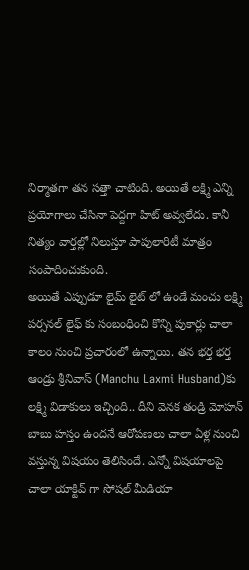నిర్మాతగా తన సత్తా చాటింది. అయితే లక్ష్మి ఎన్ని ప్రయోగాలు చేసినా పెద్దగా హిట్ అవ్వలేదు. కానీ నిత్యం వార్తల్లో నిలుస్తూ పాపులారిటీ మాత్రం సంపాదించుకుంది.
అయితే ఎప్పుడూ లైమ్ లైట్ లో ఉండే మంచు లక్ష్మి పర్సనల్ లైఫ్ కు సంబంధించి కొన్ని పుకార్లు చాలా కాలం నుంచి ప్రచారంలో ఉన్నాయి. తన భర్త భర్త ఆండ్రు శ్రీనివాస్ (Manchu Laxmi Husband)కు లక్ష్మి విడాకులు ఇచ్చింది.. దీని వెనక తండ్రి మోహన్ బాబు హస్తం ఉందనే ఆరోపణలు చాలా ఏళ్ల నుంచి వస్తున్న విషయం తెలిసిందే. ఎన్నో విషయాలపై చాలా యాక్టివ్ గా సోషల్ మీడియా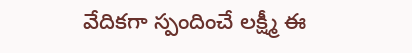వేదికగా స్పందించే లక్ష్మీ ఈ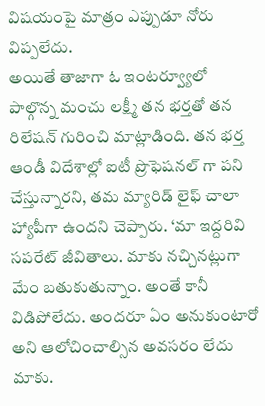విషయంపై మాత్రం ఎప్పుడూ నోరు విప్పలేదు.
అయితే తాజాగా ఓ ఇంటర్వ్యూలో పాల్గొన్న మంచు లక్ష్మీ తన భర్తతో తన రిలేషన్ గురించి మాట్లాడింది. తన భర్త ఆండీ విదేశాల్లో ఐటీ ప్రొఫెషనల్ గా పని చేస్తున్నారని, తమ మ్యారిడ్ లైఫ్ చాలా హ్యాపీగా ఉందని చెప్పారు. ‘మా ఇద్దరివి సపరేట్ జీవితాలు. మాకు నచ్చినట్లుగా మేం బతుకుతున్నాం. అంతే కానీ విడిపోలేదు. అందరూ ఏం అనుకుంటారో అని ఆలోచించాల్సిన అవసరం లేదు మాకు.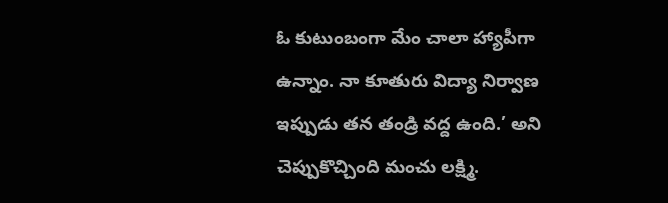ఓ కుటుంబంగా మేం చాలా హ్యాపీగా ఉన్నాం. నా కూతురు విద్యా నిర్వాణ ఇప్పుడు తన తండ్రి వద్ద ఉంది.’ అని చెప్పుకొచ్చింది మంచు లక్ష్మి.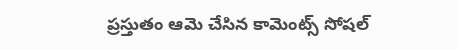ప్రస్తుతం ఆమె చేసిన కామెంట్స్ సోషల్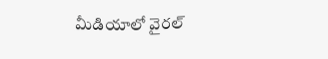మీడియాలో వైరల్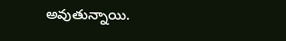అవుతున్నాయి.